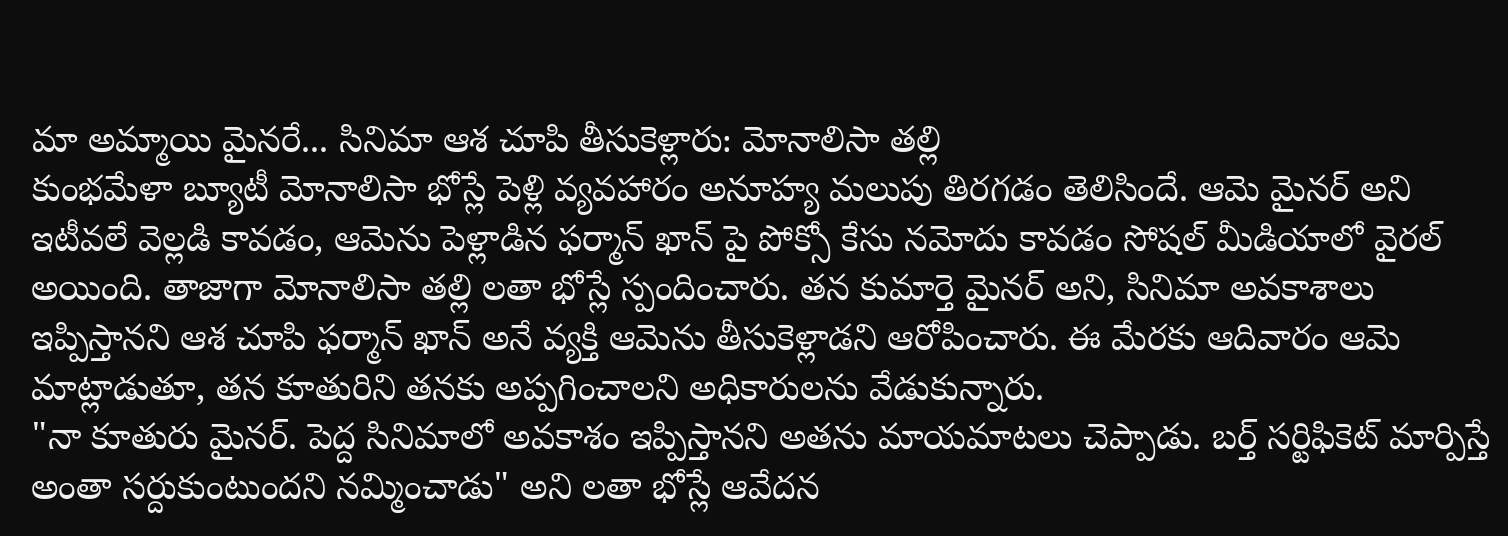మా అమ్మాయి మైనరే... సినిమా ఆశ చూపి తీసుకెళ్లారు: మోనాలిసా తల్లి
కుంభమేళా బ్యూటీ మోనాలిసా భోస్లే పెళ్లి వ్యవహారం అనూహ్య మలుపు తిరగడం తెలిసిందే. ఆమె మైనర్ అని ఇటీవలే వెల్లడి కావడం, ఆమెను పెళ్లాడిన ఫర్మాన్ ఖాన్ పై పోక్సో కేసు నమోదు కావడం సోషల్ మీడియాలో వైరల్ అయింది. తాజాగా మోనాలిసా తల్లి లతా భోస్లే స్పందించారు. తన కుమార్తె మైనర్ అని, సినిమా అవకాశాలు ఇప్పిస్తానని ఆశ చూపి ఫర్మాన్ ఖాన్ అనే వ్యక్తి ఆమెను తీసుకెళ్లాడని ఆరోపించారు. ఈ మేరకు ఆదివారం ఆమె మాట్లాడుతూ, తన కూతురిని తనకు అప్పగించాలని అధికారులను వేడుకున్నారు.
"నా కూతురు మైనర్. పెద్ద సినిమాలో అవకాశం ఇప్పిస్తానని అతను మాయమాటలు చెప్పాడు. బర్త్ సర్టిఫికెట్ మార్పిస్తే అంతా సర్దుకుంటుందని నమ్మించాడు" అని లతా భోస్లే ఆవేదన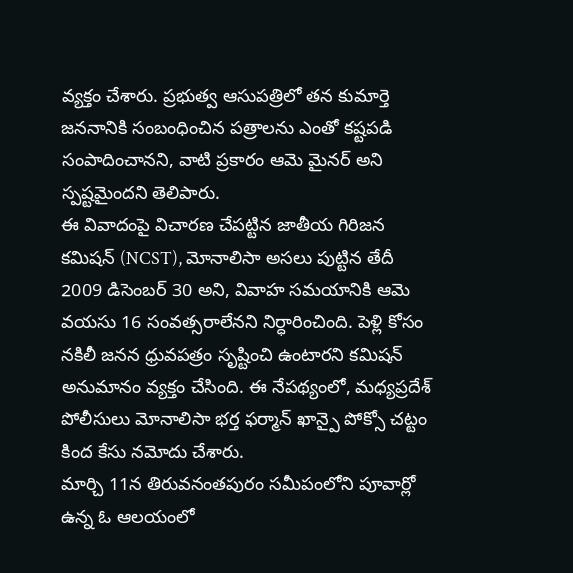వ్యక్తం చేశారు. ప్రభుత్వ ఆసుపత్రిలో తన కుమార్తె జననానికి సంబంధించిన పత్రాలను ఎంతో కష్టపడి సంపాదించానని, వాటి ప్రకారం ఆమె మైనర్ అని స్పష్టమైందని తెలిపారు.
ఈ వివాదంపై విచారణ చేపట్టిన జాతీయ గిరిజన కమిషన్ (NCST), మోనాలిసా అసలు పుట్టిన తేదీ 2009 డిసెంబర్ 30 అని, వివాహ సమయానికి ఆమె వయసు 16 సంవత్సరాలేనని నిర్ధారించింది. పెళ్లి కోసం నకిలీ జనన ధ్రువపత్రం సృష్టించి ఉంటారని కమిషన్ అనుమానం వ్యక్తం చేసింది. ఈ నేపథ్యంలో, మధ్యప్రదేశ్ పోలీసులు మోనాలిసా భర్త ఫర్మాన్ ఖాన్పై పోక్సో చట్టం కింద కేసు నమోదు చేశారు.
మార్చి 11న తిరువనంతపురం సమీపంలోని పూవార్లో ఉన్న ఓ ఆలయంలో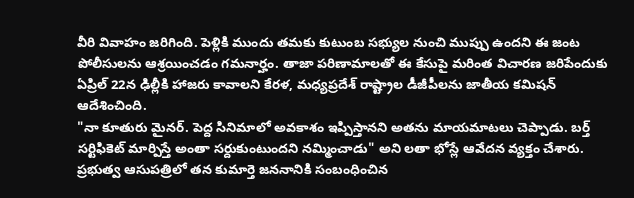వీరి వివాహం జరిగింది. పెళ్లికి ముందు తమకు కుటుంబ సభ్యుల నుంచి ముప్పు ఉందని ఈ జంట పోలీసులను ఆశ్రయించడం గమనార్హం. తాజా పరిణామాలతో ఈ కేసుపై మరింత విచారణ జరిపేందుకు ఏప్రిల్ 22న ఢిల్లీకి హాజరు కావాలని కేరళ, మధ్యప్రదేశ్ రాష్ట్రాల డీజీపీలను జాతీయ కమిషన్ ఆదేశించింది.
"నా కూతురు మైనర్. పెద్ద సినిమాలో అవకాశం ఇప్పిస్తానని అతను మాయమాటలు చెప్పాడు. బర్త్ సర్టిఫికెట్ మార్పిస్తే అంతా సర్దుకుంటుందని నమ్మించాడు" అని లతా భోస్లే ఆవేదన వ్యక్తం చేశారు. ప్రభుత్వ ఆసుపత్రిలో తన కుమార్తె జననానికి సంబంధించిన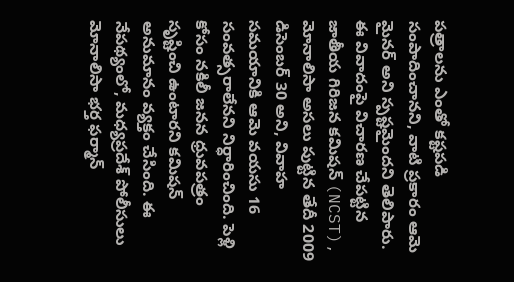పత్రాలను ఎంతో కష్టపడి సంపాదించానని, వాటి ప్రకారం ఆమె మైనర్ అని స్పష్టమైందని తెలిపారు.
ఈ వివాదంపై విచారణ చేపట్టిన జాతీయ గిరిజన కమిషన్ (NCST), మోనాలిసా అసలు పుట్టిన తేదీ 2009 డిసెంబర్ 30 అని, వివాహ సమయానికి ఆమె వయసు 16 సంవత్సరాలేనని నిర్ధారించింది. పెళ్లి కోసం నకిలీ జనన ధ్రువపత్రం సృష్టించి ఉంటారని కమిషన్ అనుమానం వ్యక్తం చేసింది. ఈ నేపథ్యంలో, మధ్యప్రదేశ్ పోలీసులు మోనాలిసా భర్త ఫర్మాన్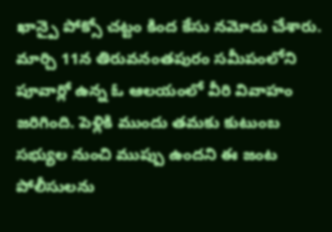ఖాన్పై పోక్సో చట్టం కింద కేసు నమోదు చేశారు.
మార్చి 11న తిరువనంతపురం సమీపంలోని పూవార్లో ఉన్న ఓ ఆలయంలో వీరి వివాహం జరిగింది. పెళ్లికి ముందు తమకు కుటుంబ సభ్యుల నుంచి ముప్పు ఉందని ఈ జంట పోలీసులను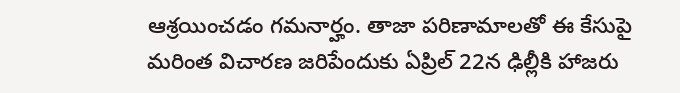ఆశ్రయించడం గమనార్హం. తాజా పరిణామాలతో ఈ కేసుపై మరింత విచారణ జరిపేందుకు ఏప్రిల్ 22న ఢిల్లీకి హాజరు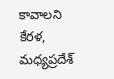కావాలని కేరళ, మధ్యప్రదేశ్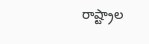రాష్ట్రాల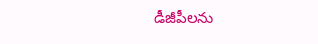డీజీపీలను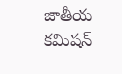జాతీయ కమిషన్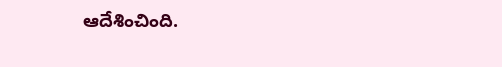ఆదేశించింది.